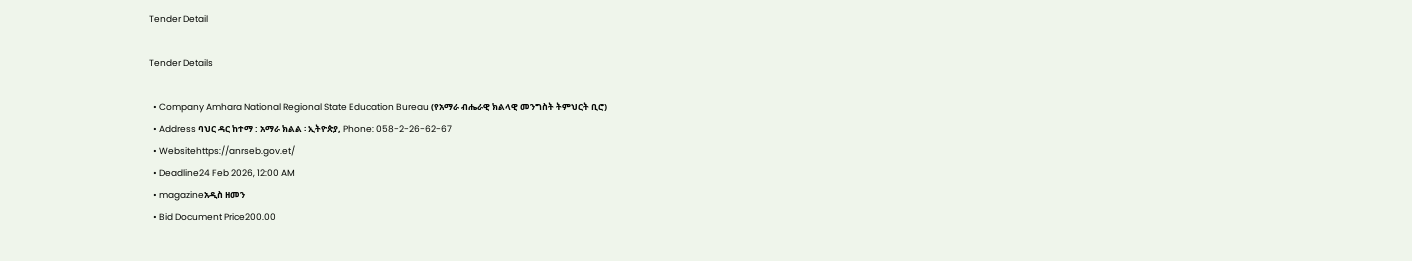Tender Detail

Tender Details

  • Company Amhara National Regional State Education Bureau (የአማራ ብሔራዊ ክልላዊ መንግስት ትምህርት ቢሮ)
  • Address ባህር ዳር ከተማ : አማራ ክልል ፡ ኢትዮጵያ, Phone: 058-2-26-62-67
  • Websitehttps://anrseb.gov.et/
  • Deadline24 Feb 2026, 12:00 AM
  • magazineአዲስ ዘመን
  • Bid Document Price200.00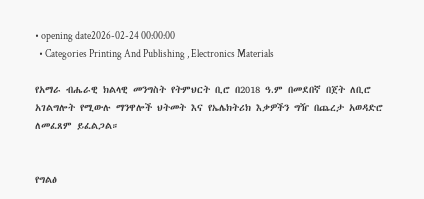• opening date2026-02-24 00:00:00
  • Categories Printing And Publishing , Electronics Materials

የአማራ ብሔራዊ ክልላዊ መንግስት የትምህርት ቢሮ በ2018 ዓ.ም በመደበኛ በጀት ለቢሮ አገልግሎት የሚውሉ ማንዋሎች ህትመት እና የኤሌክትሪክ እቃዎችን ግዥ በጨረታ አወዳድሮ ለመፈጸም ይፈልጋል።


የግልፅ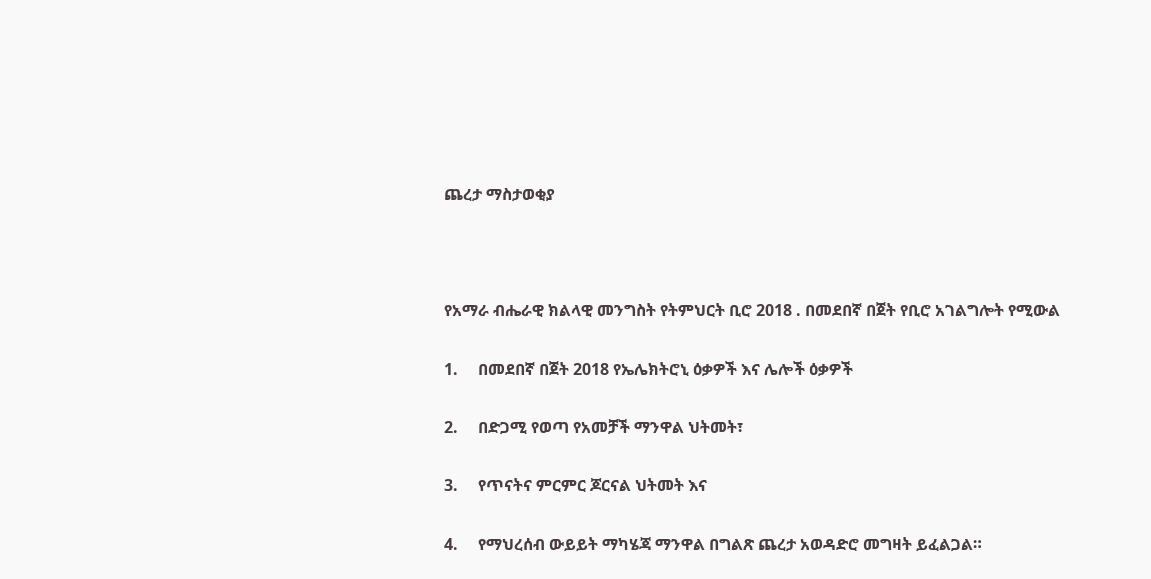ጨረታ ማስታወቂያ



የአማራ ብሔራዊ ክልላዊ መንግስት የትምህርት ቢሮ 2018 . በመደበኛ በጀት የቢሮ አገልግሎት የሚውል

1.     በመደበኛ በጀት 2018 የኤሌክትሮኒ ዕቃዎች እና ሌሎች ዕቃዎች

2.     በድጋሚ የወጣ የአመቻች ማንዋል ህትመት፣

3.     የጥናትና ምርምር ጆርናል ህትመት እና

4.     የማህረሰብ ውይይት ማካሄጃ ማንዋል በግልጽ ጨረታ አወዳድሮ መግዛት ይፈልጋል።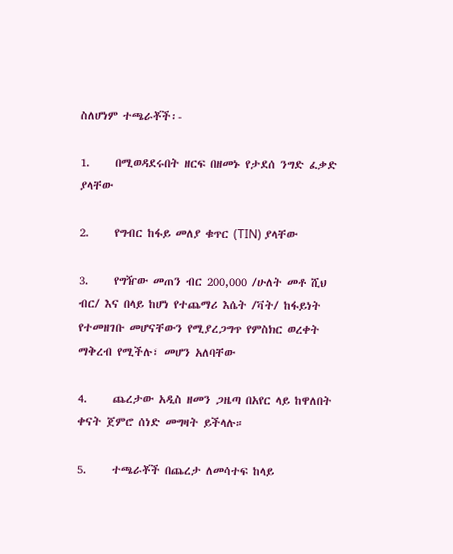ስለሆነም ተጫራቾች፡-

1.     በሚወዳደሩበት ዘርፍ በዘመኑ የታደሰ ንግድ ፈቃድ ያላቸው

2.     የግብር ከፋይ መለያ ቁጥር (TIN) ያላቸው

3.     የግዥው መጠን ብር 200,000 /ሁለት መቶ ሺህ ብር/ እና በላይ ከሆነ የተጨማሪ እሴት /ቫት/ ከፋይነት የተመዘገቡ መሆናቸውን የሚያረጋግጥ የምስክር ወረቀት ማቅረብ የሚችሉ፣ መሆን አለባቸው

4.     ጨረታው አዲስ ዘመን ጋዜጣ በአየር ላይ ከዋለበት ቀናት ጀምሮ ሰነድ መግዛት ይችላሉ።

5.     ተጫራቾች በጨረታ ለመሳተፍ ከላይ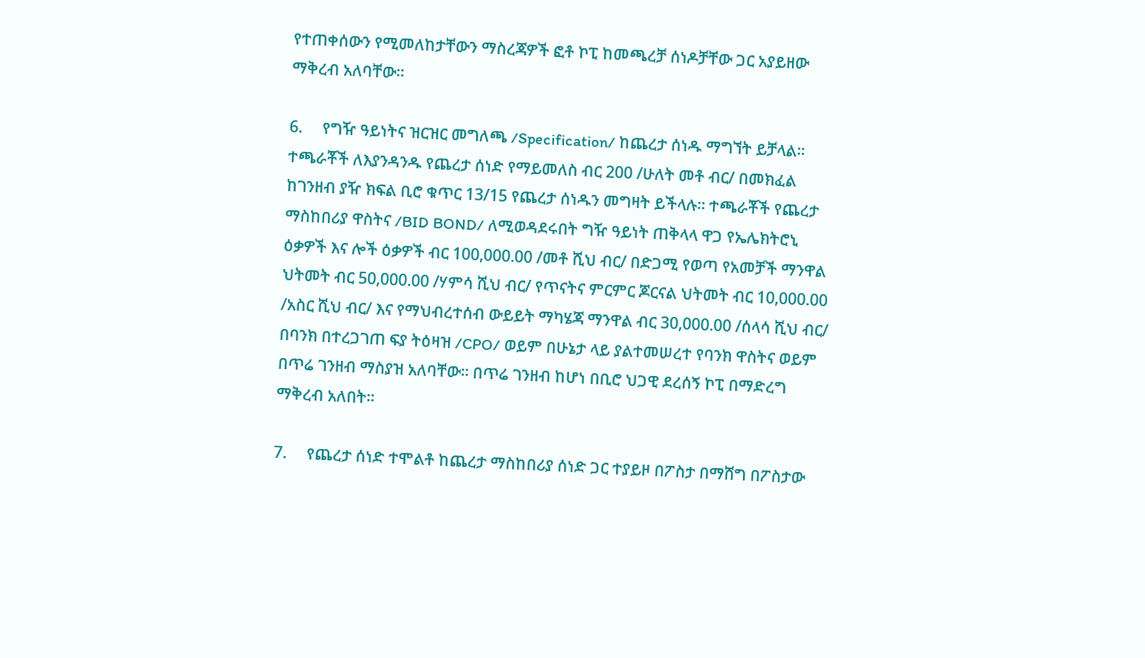የተጠቀሰውን የሚመለከታቸውን ማስረጃዎች ፎቶ ኮፒ ከመጫረቻ ሰነዶቻቸው ጋር አያይዘው ማቅረብ አለባቸው፡፡

6.     የግዥ ዓይነትና ዝርዝር መግለጫ /Specification/ ከጨረታ ሰነዱ ማግኘት ይቻላል። ተጫራቾች ለእያንዳንዱ የጨረታ ሰነድ የማይመለስ ብር 200 /ሁለት መቶ ብር/ በመክፈል ከገንዘብ ያዥ ክፍል ቢሮ ቁጥር 13/15 የጨረታ ሰነዱን መግዛት ይችላሉ። ተጫራቾች የጨረታ ማስከበሪያ ዋስትና /BID BOND/ ለሚወዳደሩበት ግዥ ዓይነት ጠቅላላ ዋጋ የኤሌክትሮኒ ዕቃዎች እና ሎች ዕቃዎች ብር 100,000.00 /መቶ ሺህ ብር/ በድጋሚ የወጣ የአመቻች ማንዋል ህትመት ብር 50,000.00 /ሃምሳ ሺህ ብር/ የጥናትና ምርምር ጆርናል ህትመት ብር 10,000.00 /አስር ሺህ ብር/ እና የማህብረተሰብ ውይይት ማካሄጃ ማንዋል ብር 30,000.00 /ሰላሳ ሺህ ብር/ በባንክ በተረጋገጠ ፍያ ትዕዛዝ /CPO/ ወይም በሁኔታ ላይ ያልተመሠረተ የባንክ ዋስትና ወይም በጥሬ ገንዘብ ማስያዝ አለባቸው። በጥሬ ገንዘብ ከሆነ በቢሮ ህጋዊ ደረሰኝ ኮፒ በማድረግ ማቅረብ አለበት።

7.     የጨረታ ሰነድ ተሞልቶ ከጨረታ ማስከበሪያ ሰነድ ጋር ተያይዞ በፖስታ በማሸግ በፖስታው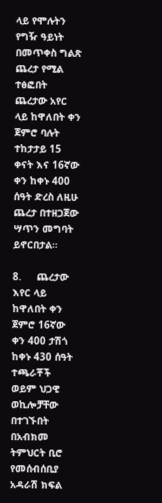ላይ የሞሉትን የግዥ ዓይነት በመጥቀስ ግልጽ ጨረታ የሚል ተፅፎበት ጨረታው አየር ላይ ከዋለበት ቀን ጀምሮ ባሉት ተከታታይ 15 ቀናት እና 16ኛው ቀን ከቀኑ 400 ሰዓት ድረስ ለዚሁ ጨረታ በተዘጋጀው ሣጥን መግባት ይኖርበታል።

8.     ጨረታው እየር ላይ ከዋለበት ቀን ጀምሮ 16ኛው ቀን 400 ታሽጎ ከቀኑ 430 ሰዓት ተጫራቾች ወይም ህጋዊ ወኪሎቻቸው በተገኙበት በአብክመ ትምህርት ቢሮ የመሰብሰቢያ አዳራሽ ክፍል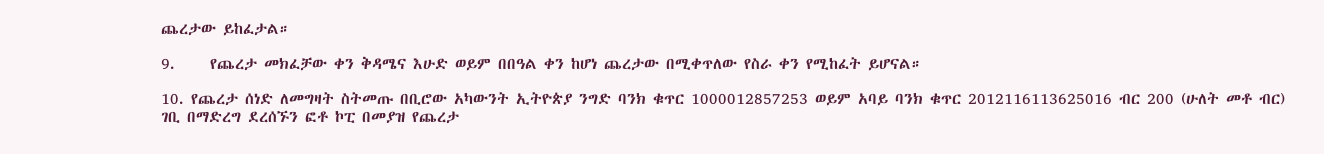ጨረታው ይከፈታል።

9.     የጨረታ መክፈቻው ቀን ቅዳሜና እሁድ ወይም በበዓል ቀን ከሆነ ጨረታው በሚቀጥለው የስራ ቀን የሚከፈት ይሆናል።

10. የጨረታ ሰነድ ለመግዛት ስትመጡ በቢሮው አካውንት ኢትዮጵያ ንግድ ባንክ ቁጥር 1000012857253 ወይም አባይ ባንክ ቁጥር 2012116113625016 ብር 200 (ሁለት መቶ ብር) ገቢ በማድረግ ደረሰኙን ፎቶ ኮፒ በመያዝ የጨረታ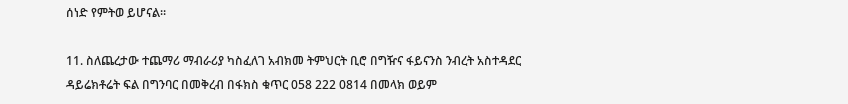ሰነድ የምትወ ይሆናል።

11. ስለጨረታው ተጨማሪ ማብራሪያ ካስፈለገ አብክመ ትምህርት ቢሮ በግዥና ፋይናንስ ንብረት አስተዳደር ዳይሬክቶሬት ፍል በግንባር በመቅረብ በፋክስ ቁጥር 058 222 0814 በመላክ ወይም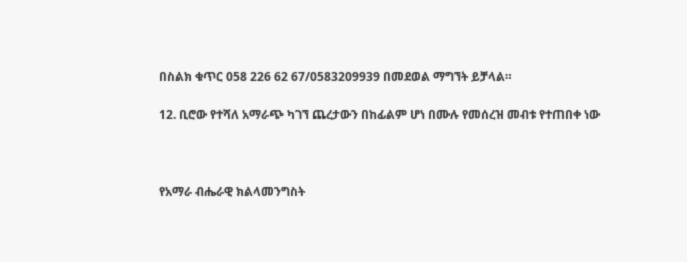በስልክ ቁጥር 058 226 62 67/0583209939 በመደወል ማግኘት ይቻላል።

12. ቢሮው የተሻለ አማራጭ ካገኘ ጨረታውን በከፊልም ሆነ በሙሉ የመሰረዝ መብቱ የተጠበቀ ነው



የአማራ ብሔራዊ ክልላመንግስት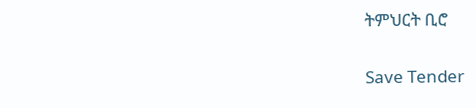ትምህርት ቢሮ

Save Tender